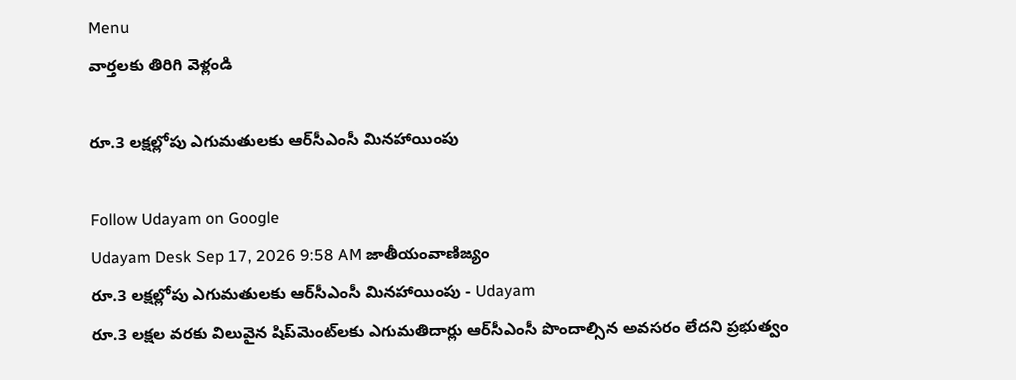Menu
వార్తలకు తిరిగి వెళ్లండి

రూ.3 లక్షల్లోపు ఎగుమతులకు ఆర్‌సీఎంసీ మినహాయింపు

Follow Udayam on Google
Udayam Desk Sep 17, 2026 9:58 AM జాతీయంవాణిజ్యం
రూ.3 లక్షల్లోపు ఎగుమతులకు ఆర్‌సీఎంసీ మినహాయింపు - Udayam
రూ.3 లక్షల వరకు విలువైన షిప్‌మెంట్‌లకు ఎగుమతిదార్లు ఆర్‌సీఎంసీ పొందాల్సిన అవసరం లేదని ప్రభుత్వం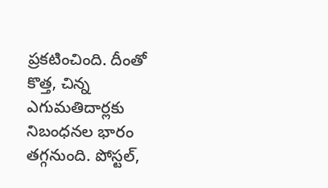ప్రకటించింది. దీంతో కొత్త, చిన్న ఎగుమతిదార్లకు నిబంధనల భారం తగ్గనుంది. పోస్టల్‌,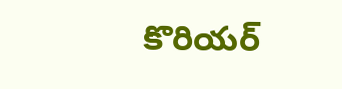కొరియర్‌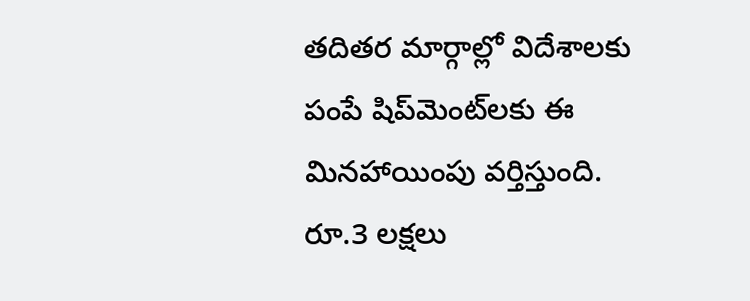తదితర మార్గాల్లో విదేశాలకు పంపే షిప్‌మెంట్‌లకు ఈ మినహాయింపు వర్తిస్తుంది. రూ.3 లక్షలు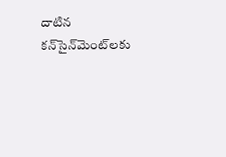దాటిన కన్‌సైన్‌మెంట్‌లకు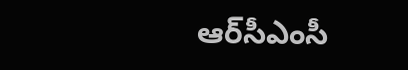ఆర్‌సీఎంసీ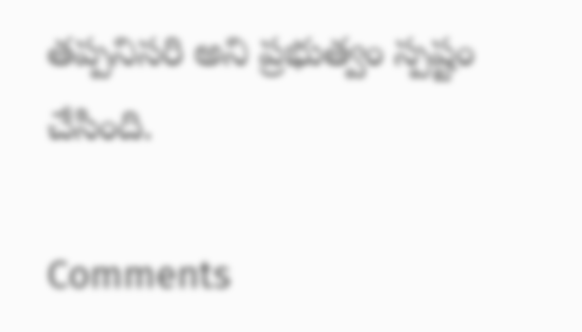తప్పనిసరి అని ప్రభుత్వం స్పష్టం చేసింది.

Comments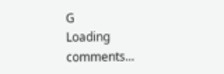G
Loading comments...